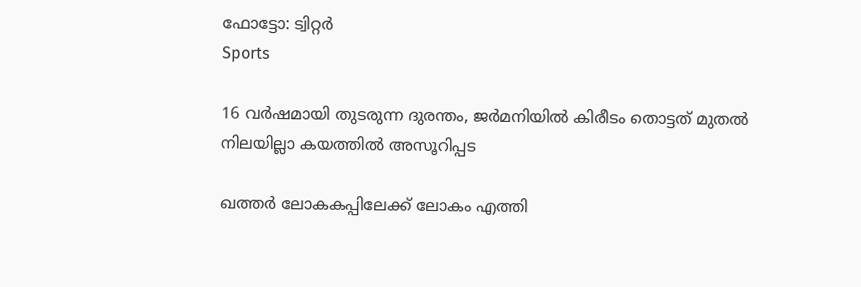ഫോട്ടോ: ട്വിറ്റർ
Sports

16 വര്‍ഷമായി തുടരുന്ന ദുരന്തം, ജര്‍മനിയില്‍ കിരീടം തൊട്ടത് മുതല്‍ നിലയില്ലാ കയത്തില്‍ അസൂറിപ്പട

ഖത്തര്‍ ലോകകപ്പിലേക്ക് ലോകം എത്തി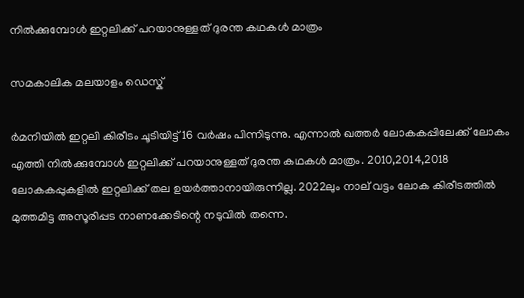നില്‍ക്കുമ്പോള്‍ ഇറ്റലിക്ക് പറയാനുള്ളത് ദുരന്ത കഥകള്‍ മാത്രം

സമകാലിക മലയാളം ഡെസ്ക്

ര്‍മനിയില്‍ ഇറ്റലി കിരീടം ചൂടിയിട്ട് 16 വര്‍ഷം പിന്നിടുന്നു. എന്നാല്‍ ഖത്തര്‍ ലോകകപ്പിലേക്ക് ലോകം എത്തി നില്‍ക്കുമ്പോള്‍ ഇറ്റലിക്ക് പറയാനുള്ളത് ദുരന്ത കഥകള്‍ മാത്രം. 2010,2014,2018 ലോകകപ്പുകളില്‍ ഇറ്റലിക്ക് തല ഉയര്‍ത്താനായിരുന്നില്ല. 2022ലും നാല് വട്ടം ലോക കിരീടത്തില്‍ മുത്തമിട്ട അസൂരിപ്പട നാണക്കേടിന്റെ നടുവില്‍ തന്നെ.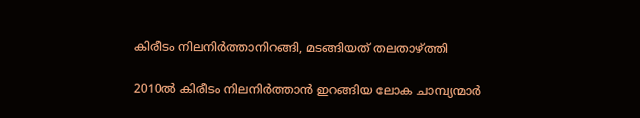കിരീടം നിലനിര്‍ത്താനിറങ്ങി, മടങ്ങിയത് തലതാഴ്ത്തി

2010ല്‍ കിരീടം നിലനിര്‍ത്താന്‍ ഇറങ്ങിയ ലോക ചാമ്പ്യന്മാര്‍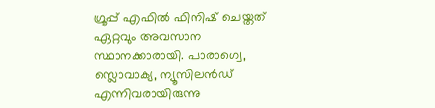ഗ്രൂപ്പ് എഫില്‍ ഫിനിഷ് ചെയ്തത് ഏറ്റവും അവസാന സ്ഥാനക്കാരായി. പാരാഗ്വെ, സ്ലൊവാക്യ, ന്യൂസിലന്‍ഡ് എന്നിവരായിരുന്നു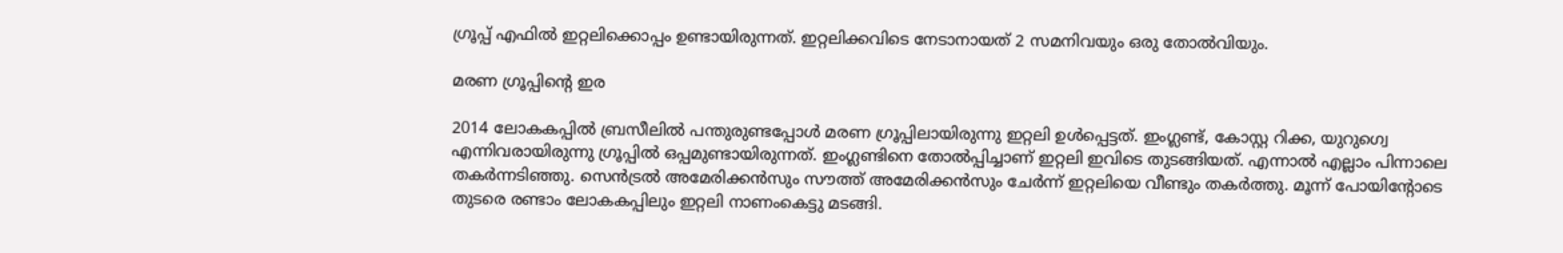ഗ്രൂപ്പ് എഫില്‍ ഇറ്റലിക്കൊപ്പം ഉണ്ടായിരുന്നത്. ഇറ്റലിക്കവിടെ നേടാനായത് 2 സമനിവയും ഒരു തോല്‍വിയും.

മരണ ഗ്രൂപ്പിന്റെ ഇര

2014 ലോകകപ്പില്‍ ബ്രസീലില്‍ പന്തുരുണ്ടപ്പോള്‍ മരണ ഗ്രൂപ്പിലായിരുന്നു ഇറ്റലി ഉള്‍പ്പെട്ടത്. ഇംഗ്ലണ്ട്, കോസ്റ്റ റിക്ക, യുറുഗ്വെ എന്നിവരായിരുന്നു ഗ്രൂപ്പില്‍ ഒപ്പമുണ്ടായിരുന്നത്. ഇംഗ്ലണ്ടിനെ തോല്‍പ്പിച്ചാണ് ഇറ്റലി ഇവിടെ തുടങ്ങിയത്. എന്നാല്‍ എല്ലാം പിന്നാലെ തകര്‍ന്നടിഞ്ഞു. സെന്‍ട്രല്‍ അമേരിക്കന്‍സും സൗത്ത് അമേരിക്കന്‍സും ചേര്‍ന്ന് ഇറ്റലിയെ വീണ്ടും തകര്‍ത്തു. മൂന്ന് പോയിന്റോടെ തുടരെ രണ്ടാം ലോകകപ്പിലും ഇറ്റലി നാണംകെട്ടു മടങ്ങി.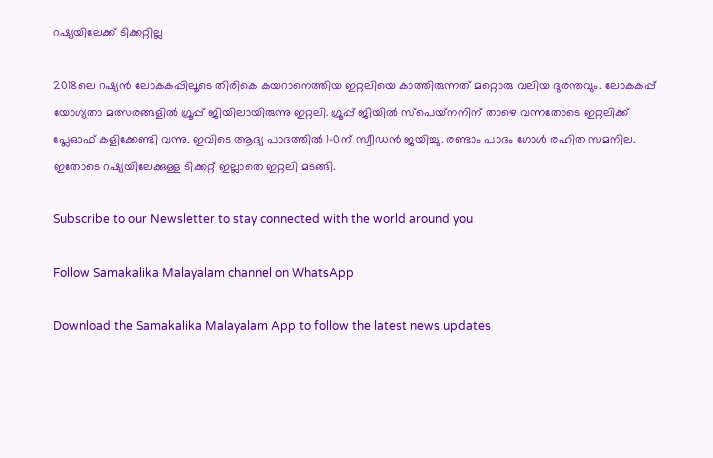റഷ്യയിലേക്ക് ടിക്കറ്റില്ല

2018ലെ റഷ്യന്‍ ലോകകപ്പിലൂടെ തിരികെ കയറാനെത്തിയ ഇറ്റലിയെ കാത്തിരുന്നത് മറ്റൊരു വലിയ ദുരന്തവും. ലോകകപ്പ് യോഗ്യതാ മത്സരങ്ങളില്‍ ഗ്രൂപ്പ് ജിയിലായിരുന്നു ഇറ്റലി. ഗ്രൂപ്പ് ജിയില്‍ സ്‌പെയ്‌നനിന് താഴെ വന്നതോടെ ഇറ്റലിക്ക് പ്ലേഓഫ് കളിക്കേണ്ടി വന്നു. ഇവിടെ ആദ്യ പാദത്തില്‍ 1-0ന് സ്വീഡന്‍ ജയിച്ചു. രണ്ടാം പാദം ഗോള്‍ രഹിത സമനില. ഇതോടെ റഷ്യയിലേക്കുള്ള ടിക്കറ്റ് ഇല്ലാതെ ഇറ്റലി മടങ്ങി.

Subscribe to our Newsletter to stay connected with the world around you

Follow Samakalika Malayalam channel on WhatsApp

Download the Samakalika Malayalam App to follow the latest news updates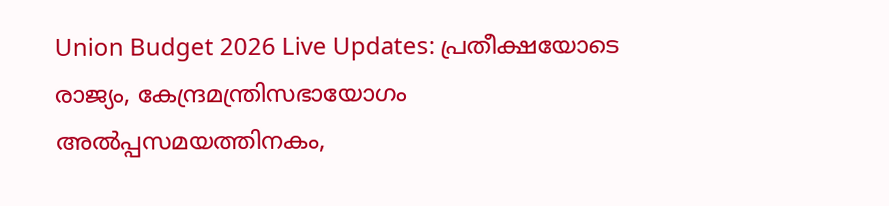Union Budget 2026 Live Updates: പ്രതീക്ഷയോടെ രാജ്യം, കേന്ദ്രമന്ത്രിസഭായോഗം അൽപ്പസമയത്തിനകം,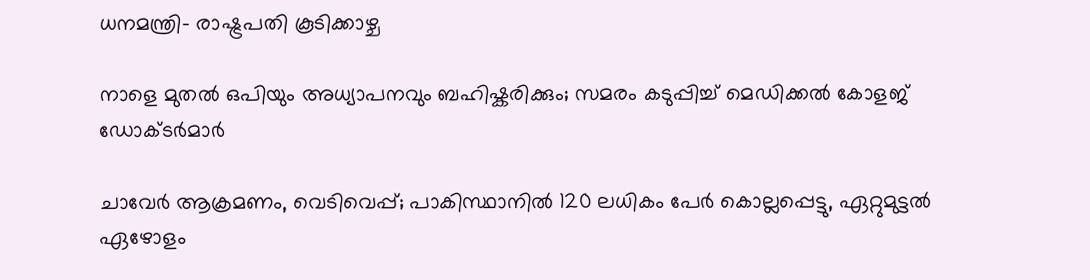ധനമന്ത്രി- രാഷ്ട്രപതി കൂടിക്കാഴ്ച

നാളെ മുതൽ ഒപിയും അധ്യാപനവും ബഹിഷ്കരിക്കും; സമരം കടുപ്പിച്ച് മെഡിക്കൽ കോളജ് ഡോക്ടർമാർ

ചാവേര്‍ ആക്രമണം, വെടിവെപ്പ്; പാകിസ്ഥാനില്‍ 120 ലധികം പേര്‍ കൊല്ലപ്പെട്ടു, ഏറ്റുമുട്ടല്‍ ഏഴോളം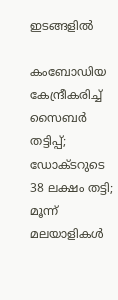ഇടങ്ങളില്‍

കംബോഡിയ കേന്ദ്രീകരിച്ച് സൈബർ തട്ടിപ്പ്; ഡോക്ടറുടെ 38 ലക്ഷം തട്ടി; മൂന്ന് മലയാളികൾ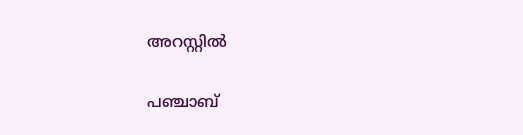അറസ്റ്റിൽ

പഞ്ചാബ്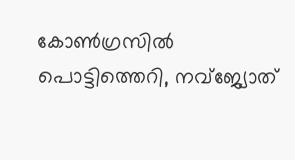കോണ്‍ഗ്രസില്‍ പൊട്ടിത്തെറി, നവ്ജ്യോത്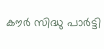കൗര്‍ സിദ്ധു പാര്‍ട്ടി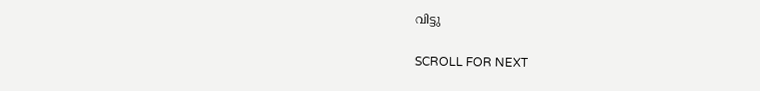വിട്ടു

SCROLL FOR NEXT